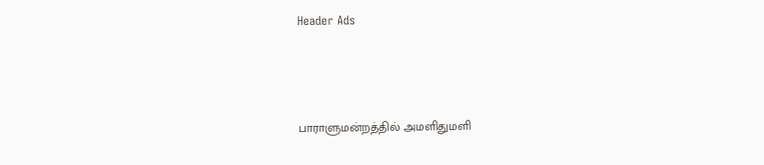Header Ads



பாராளுமன்றத்தில் அமளிதுமளி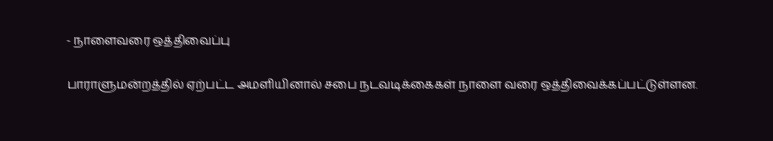- நாளைவரை ஒத்திவைப்பு

பாராளுமன்றத்தில் ஏற்பட்ட அமளியினால் சபை நடவடிக்கைகள் நாளை வரை ஒத்திவைக்கப்பட்டுள்ளன.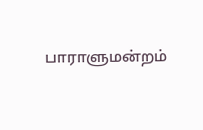பாராளுமன்றம்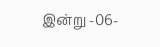இன்று -06-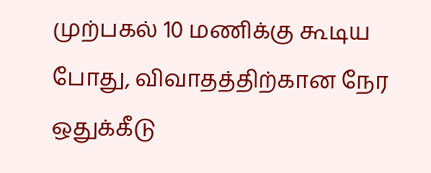முற்பகல் 10 மணிக்கு கூடிய போது, விவாதத்திற்கான நேர ஒதுக்கீடு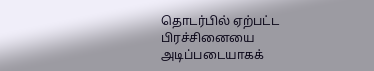தொடர்பில் ஏற்பட்ட பிரச்சினையை அடிப்படையாகக்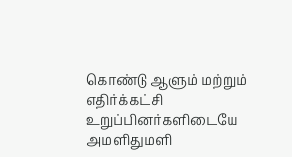கொண்டு ஆளும் மற்றும் எதிர்க்கட்சி உறுப்பினர்களிடையே அமளிதுமளி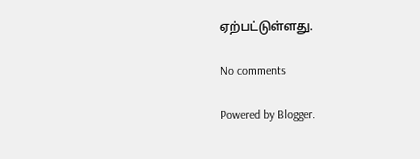ஏற்பட்டுள்ளது.

No comments

Powered by Blogger.